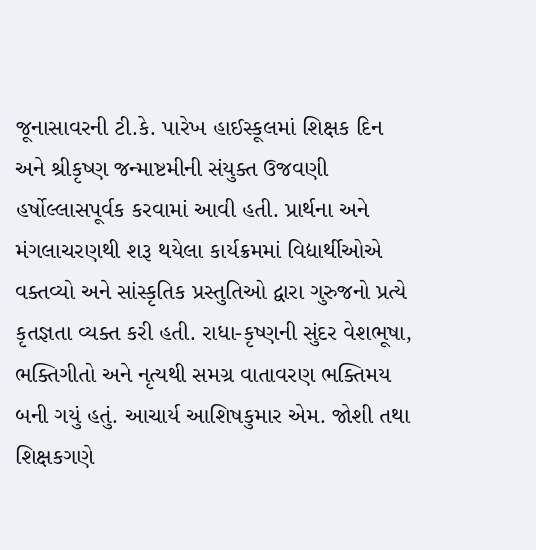જૂનાસાવરની ટી.કે. પારેખ હાઈસ્કૂલમાં શિક્ષક દિન અને શ્રીકૃષ્ણ જન્માષ્ટમીની સંયુક્ત ઉજવણી હર્ષોલ્લાસપૂર્વક કરવામાં આવી હતી. પ્રાર્થના અને મંગલાચરણથી શરૂ થયેલા કાર્યક્રમમાં વિદ્યાર્થીઓએ વક્તવ્યો અને સાંસ્કૃતિક પ્રસ્તુતિઓ દ્વારા ગુરુજનો પ્રત્યે કૃતજ્ઞતા વ્યક્ત કરી હતી. રાધા-કૃષ્ણની સુંદર વેશભૂષા, ભક્તિગીતો અને નૃત્યથી સમગ્ર વાતાવરણ ભક્તિમય બની ગયું હતું. આચાર્ય આશિષકુમાર એમ. જોશી તથા શિક્ષકગણે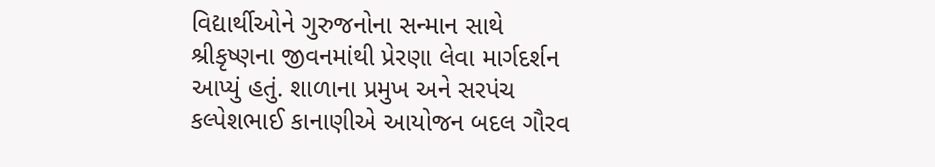વિદ્યાર્થીઓને ગુરુજનોના સન્માન સાથે શ્રીકૃષ્ણના જીવનમાંથી પ્રેરણા લેવા માર્ગદર્શન આપ્યું હતું. શાળાના પ્રમુખ અને સરપંચ કલ્પેશભાઈ કાનાણીએ આયોજન બદલ ગૌરવ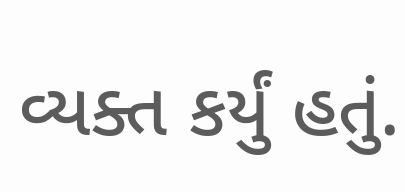વ્યક્ત કર્યું હતું.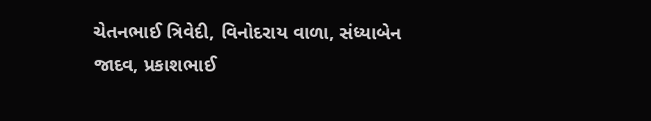ચેતનભાઈ ત્રિવેદી, વિનોદરાય વાળા, સંધ્યાબેન જાદવ, પ્રકાશભાઈ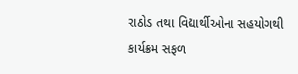રાઠોડ તથા વિદ્યાર્થીઓના સહયોગથી કાર્યક્રમ સફળ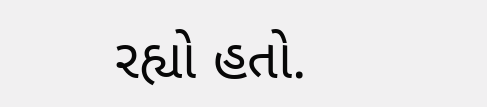રહ્યો હતો.